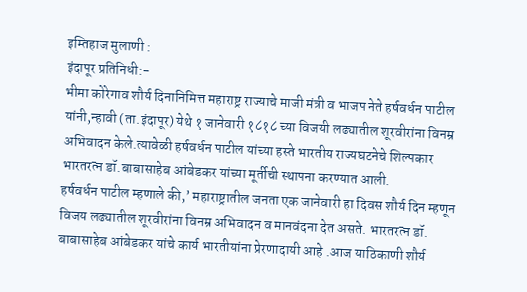इम्तिहाज मुलाणी :
इंदापूर प्रतिनिधी:-
भीमा कोरेगाव शौर्य दिनानिमित्त महाराष्ट्र राज्याचे माजी मंत्री व भाजप नेते हर्षवर्धन पाटील यांनी,न्हावी (ता.इंदापूर) येथे १ जानेवारी १८१८ च्या विजयी लढ्यातील शूरवीरांना विनम्र अभिवादन केले.त्यावेळी हर्षवर्धन पाटील यांच्या हस्ते भारतीय राज्यघटनेचे शिल्पकार भारतरत्न डॉ.बाबासाहेब आंबेडकर यांच्या मूर्तीची स्थापना करण्यात आली.
हर्षवर्धन पाटील म्हणाले की,’ महाराष्ट्रातील जनता एक जानेवारी हा दिवस शौर्य दिन म्हणून विजय लढ्यातील शूरवीरांना विनम्र अभिवादन व मानवंदना देत असते. भारतरत्न डॉ. बाबासाहेब आंबेडकर यांचे कार्य भारतीयांना प्रेरणादायी आहे .आज याठिकाणी शौर्य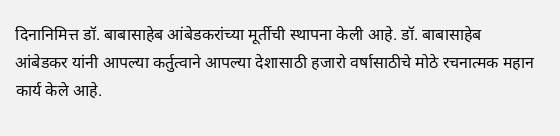दिनानिमित्त डॉ. बाबासाहेब आंबेडकरांच्या मूर्तीची स्थापना केली आहे. डॉ. बाबासाहेब आंबेडकर यांनी आपल्या कर्तुत्वाने आपल्या देशासाठी हजारो वर्षासाठीचे मोठे रचनात्मक महान कार्य केले आहे.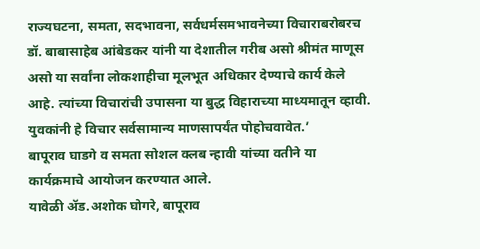राज्यघटना, समता, सदभावना, सर्वधर्मसमभावनेच्या विचाराबरोबरच डॉ. बाबासाहेब आंबेडकर यांनी या देशातील गरीब असो श्रीमंत माणूस असो या सर्वांना लोकशाहीचा मूलभूत अधिकार देण्याचे कार्य केले आहे. त्यांच्या विचारांची उपासना या बुद्ध विहाराच्या माध्यमातून व्हावी. युवकांनी हे विचार सर्वसामान्य माणसापर्यंत पोहोचवावेत.’
बापूराव घाडगे व समता सोशल क्लब न्हावी यांच्या वतीने या कार्यक्रमाचे आयोजन करण्यात आले.
यावेळी ॲड.अशोक घोगरे, बापूराव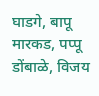घाडगे, बापू मारकड, पप्पू डोंबाळे, विजय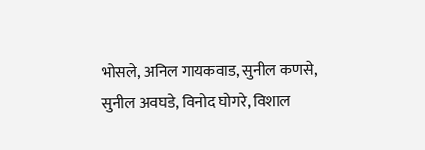भोसले, अनिल गायकवाड, सुनील कणसे, सुनील अवघडे, विनोद घोगरे, विशाल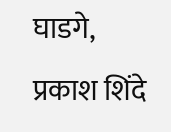घाडगे, प्रकाश शिंदे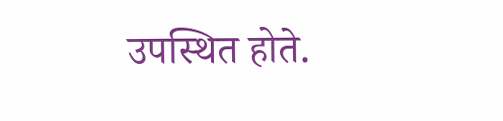उपस्थित होते.